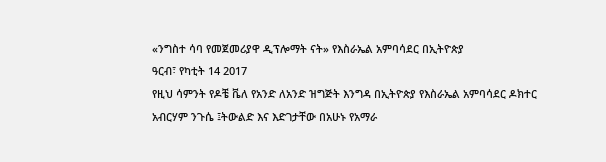«ንግስተ ሳባ የመጀመሪያዋ ዲፕሎማት ናት» የእስራኤል አምባሳደር በኢትዮጵያ
ዓርብ፣ የካቲት 14 2017
የዚህ ሳምንት የዶቼ ቬለ የአንድ ለአንድ ዝግጅት እንግዳ በኢትዮጵያ የእስራኤል አምባሳደር ዶክተር አብርሃም ንጉሴ ፤ትውልድ እና እድገታቸው በአሁኑ የአማራ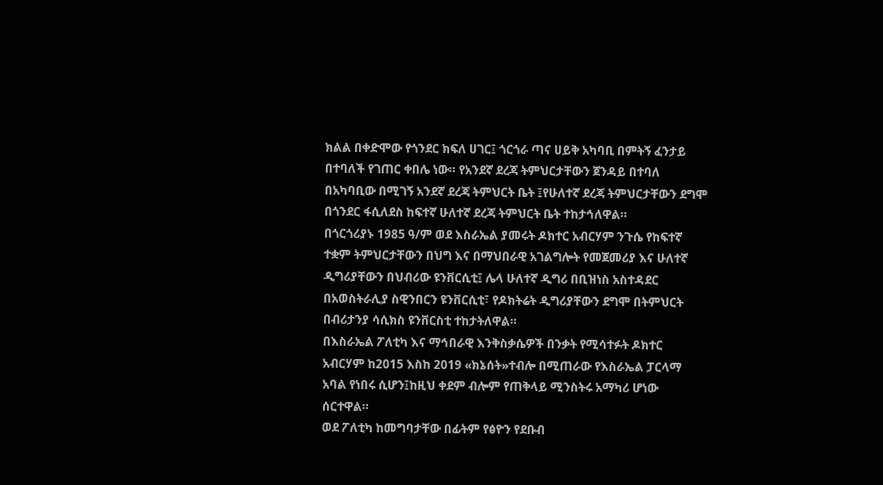ክልል በቀድሞው የጎንደር ክፍለ ሀገር፤ ጎርጎራ ጣና ሀይቅ አካባቢ በምትኝ ፈንታይ በተባለች የገጠር ቀበሌ ነው። የአንደኛ ደረጃ ትምህርታቸውን ጀንዳይ በተባለ በአካባቢው በሚገኝ አንደኛ ደረጃ ትምህርት ቤት ፤የሁለተኛ ደረጃ ትምህርታቸውን ደግሞ በጎንደር ፋሲለደስ ከፍተኛ ሁለተኛ ደረጃ ትምህርት ቤት ተከታኅለዋል።
በጎርጎሪያኑ 1985 ዓ/ም ወደ እስራኤል ያመሩት ዶክተር አብርሃም ንጉሴ የከፍተኛ ተቋም ትምህርታቸውን በህግ እና በማህበራዊ አገልግሎት የመጀመሪያ እና ሁለተኛ ዲግሪያቸውን በህብሪው ዩንቨርሲቲ፤ ሌላ ሁለተኛ ዲግሪ በቢዝነስ አስተዳደር በአወስትራሊያ ስዊንበርን ዩንቨርሲቲ፣ የዶክትሬት ዲግሪያቸውን ደግሞ በትምህርት በብሪታንያ ሳሲክስ ዩንቨርስቲ ተከታትለዋል።
በእስራኤል ፖለቲካ እና ማኅበራዊ እንቅስቃሴዎች በንቃት የሚሳተፉት ዶክተር አብርሃም ከ2015 እስከ 2019 «ክኔሰት»ተብሎ በሚጠራው የእስራኤል ፓርላማ አባል የነበሩ ሲሆን፤ከዚህ ቀደም ብሎም የጠቅላይ ሚንስትሩ አማካሪ ሆነው ሰርተዋል።
ወደ ፖለቲካ ከመግባታቸው በፊትም የፅዮን የደቡብ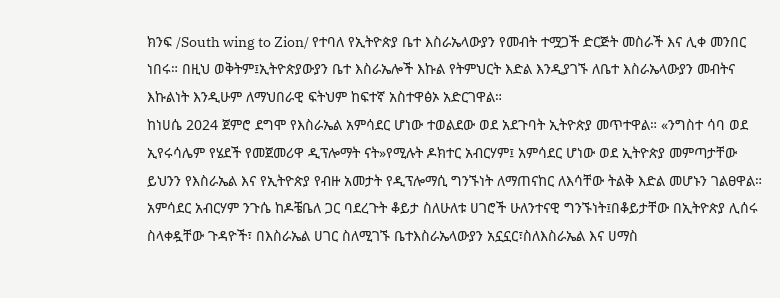ክንፍ /South wing to Zion/ የተባለ የኢትዮጵያ ቤተ እስራኤላውያን የመብት ተሟጋች ድርጅት መስራች እና ሊቀ መንበር ነበሩ። በዚህ ወቅትም፤ኢትዮጵያውያን ቤተ እስራኤሎች እኩል የትምህርት እድል እንዲያገኙ ለቤተ እስራኤላውያን መብትና እኩልነት እንዲሁም ለማህበራዊ ፍትህም ከፍተኛ አስተዋፅኦ አድርገዋል።
ከነሀሴ 2024 ጀምሮ ደግሞ የእስራኤል አምሳደር ሆነው ተወልደው ወደ አደጉባት ኢትዮጵያ መጥተዋል። «ንግስተ ሳባ ወደ ኢየሩሳሌም የሄደች የመጀመሪዋ ዲፕሎማት ናት»የሚሉት ዶክተር አብርሃም፤ አምሳደር ሆነው ወደ ኢትዮጵያ መምጣታቸው ይህንን የእስራኤል እና የኢትዮጵያ የብዙ አመታት የዲፕሎማሲ ግንኙነት ለማጠናከር ለእሳቸው ትልቅ እድል መሆኑን ገልፀዋል።
አምሳደር አብርሃም ንጉሴ ከዶቼቤለ ጋር ባደረጉት ቆይታ ስለሁለቱ ሀገሮች ሁለንተናዊ ግንኙነት፤በቆይታቸው በኢትዮጵያ ሊሰሩ ስላቀዷቸው ጉዳዮች፣ በእስራኤል ሀገር ስለሚገኙ ቤተእስራኤላውያን አኗኗር፣ስለእስራኤል እና ሀማስ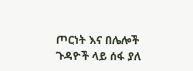ጦርነት እና በሌሎች ጉዳዮች ላይ ሰፋ ያለ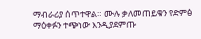ማብራሪያ ሰጥተዋል። ሙሉ ቃለመጠይቁን የድምፅ ማዕቀፉን ተጭነው እንዲያደምጡ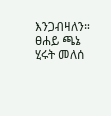እንጋብዛለን።
ፀሐይ ጫኔ
ሂሩት መለሰ